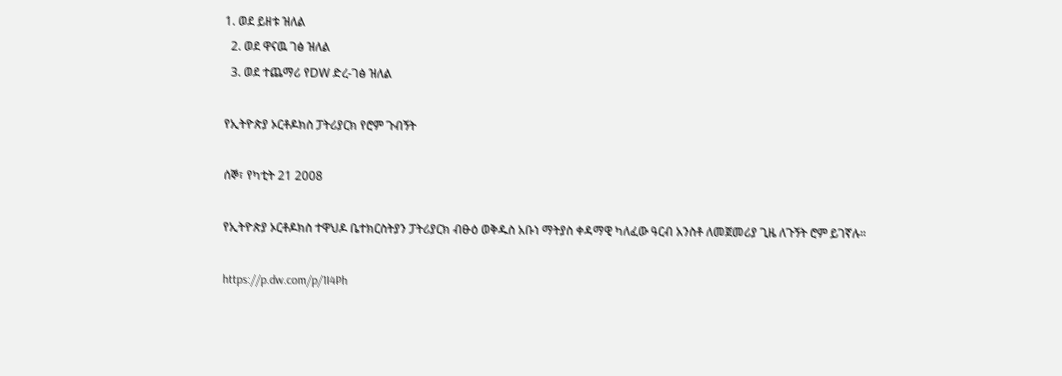1. ወደ ይዘቱ ዝለል
  2. ወደ ዋናዉ ገፅ ዝለል
  3. ወደ ተጨማሪ የDW ድረ-ገፅ ዝለል

የኢትዮጵያ ኦርቶዶክስ ፓትሪያርክ የሮም ጉብኝት

ሰኞ፣ የካቲት 21 2008

የኢትዮጵያ ኦርቶዶክስ ተዋህዶ ቤተክርስትያን ፓትሪያርክ ብፁዕ ወቅዱስ አቡነ ማትያስ ቀዳማዊ ካለፈው ዓርብ አንስቶ ለመጀመሪያ ጊዜ ለጉኝት ሮም ይገኛሉ።

https://p.dw.com/p/1I4Ph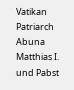Vatikan Patriarch Abuna Matthias I. und Pabst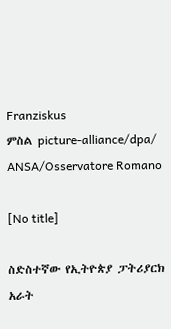Franziskus
ምስል picture-alliance/dpa/ ANSA/Osservatore Romano

[No title]

ስድስተኛው የኢትዮጵያ ፓትሪያርክ አራት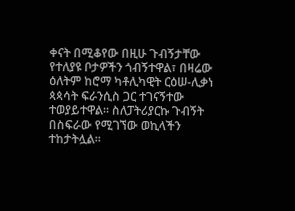ቀናት በሚቆየው በዚሁ ጉብኝታቸው የተለያዩ ቦታዎችን ጎብኝተዋል፣ በዛሬው ዕለትም ከሮማ ካቶሊካዊት ርዕሠ-ሊቃነ ጳጳሳት ፍራንሲስ ጋር ተገናኝተው ተወያይተዋል። ስለፓትሪያርኩ ጉብኝት በስፍራው የሚገኘው ወኪላችን ተከታትሏል።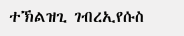ተኽልዝጊ ገብረኢየሱስ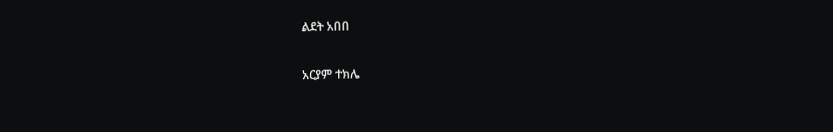ልደት አበበ

አርያም ተክሌ